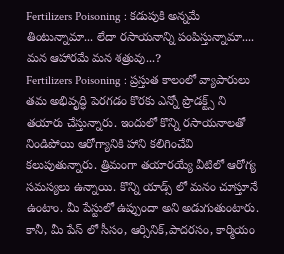Fertilizers Poisoning : కడుపుకి అన్నమే తింటున్నామా... లేదా రసాయనాన్ని పంపిస్తున్నామా.... మన ఆహారమే మన శత్రువు...?
Fertilizers Poisoning : ప్రస్తుత కాలంలో వ్యాపారులు తమ అభివృద్ధి పెరగడం కొరకు ఎన్నో ప్రొడక్ట్స్ ని తయారు చేస్తున్నారు. ఇందులో కొన్ని రసాయనాలతో నిండిపోయి ఆరోగ్యానికి హాని కలిగించేవి కలుపుతున్నారు. త్రిమంగా తయారయ్యే వీటిలో ఆరోగ్య సమస్యలు ఉన్నాయి. కొన్ని యాడ్స్ లో మనం చూస్తూనే ఉంటాం. మీ పేస్టులో ఉప్పుందా అని అడుగుతుంటారు. కానీ, మీ పేస్ లో సీసం, ఆర్సినిక్,పాదరసం, కార్మియం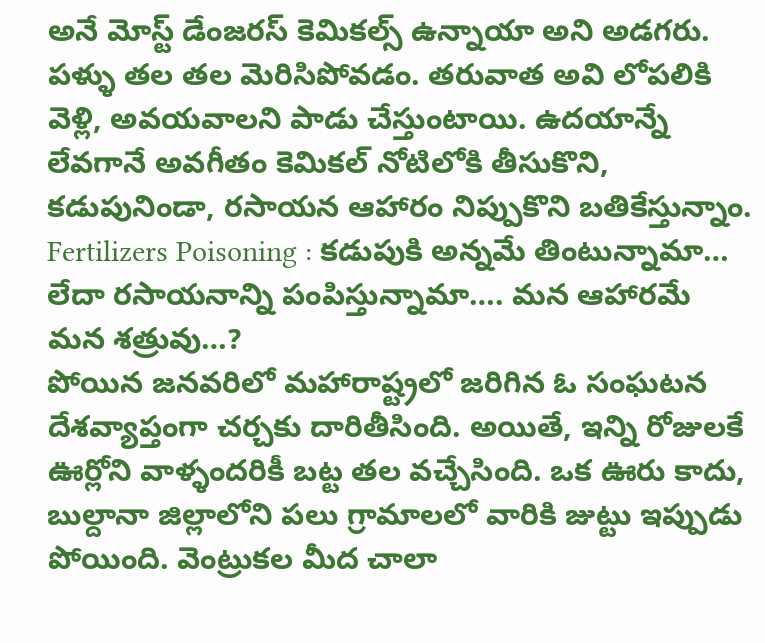అనే మోస్ట్ డేంజరస్ కెమికల్స్ ఉన్నాయా అని అడగరు. పళ్ళు తల తల మెరిసిపోవడం. తరువాత అవి లోపలికి వెళ్లి, అవయవాలని పాడు చేస్తుంటాయి. ఉదయాన్నే లేవగానే అవగీతం కెమికల్ నోటిలోకి తీసుకొని, కడుపునిండా, రసాయన ఆహారం నిప్పుకొని బతికేస్తున్నాం.
Fertilizers Poisoning : కడుపుకి అన్నమే తింటున్నామా… లేదా రసాయనాన్ని పంపిస్తున్నామా…. మన ఆహారమే మన శత్రువు…?
పోయిన జనవరిలో మహారాష్ట్రలో జరిగిన ఓ సంఘటన దేశవ్యాప్తంగా చర్చకు దారితీసింది. అయితే, ఇన్ని రోజులకే ఊర్లోని వాళ్ళందరికీ బట్ట తల వచ్చేసింది. ఒక ఊరు కాదు, బుల్దానా జిల్లాలోని పలు గ్రామాలలో వారికి జుట్టు ఇప్పుడు పోయింది. వెంట్రుకల మీద చాలా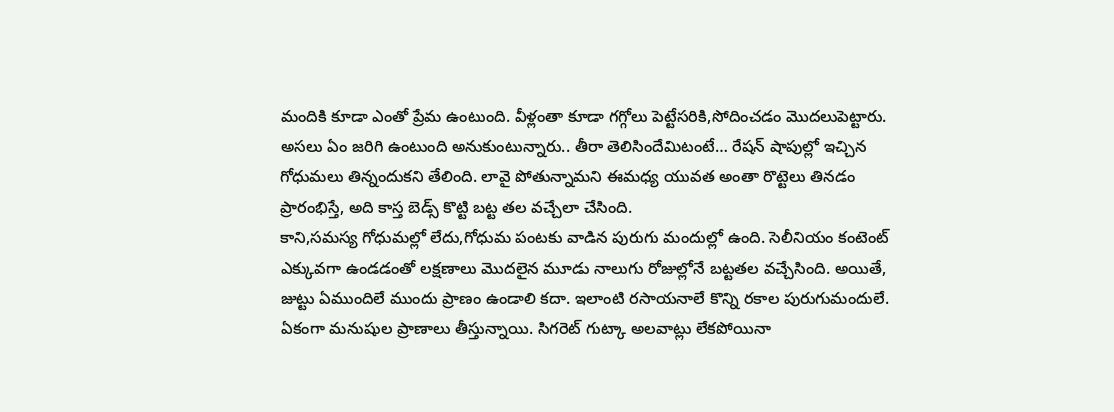మందికి కూడా ఎంతో ప్రేమ ఉంటుంది. వీళ్లంతా కూడా గగ్గోలు పెట్టేసరికి,సోదించడం మొదలుపెట్టారు. అసలు ఏం జరిగి ఉంటుంది అనుకుంటున్నారు.. తీరా తెలిసిందేమిటంటే… రేషన్ షాపుల్లో ఇచ్చిన గోధుమలు తిన్నందుకని తేలింది. లావై పోతున్నామని ఈమధ్య యువత అంతా రొట్టెలు తినడం ప్రారంభిస్తే, అది కాస్త బెడ్స్ కొట్టి బట్ట తల వచ్చేలా చేసింది.
కాని,సమస్య గోధుమల్లో లేదు,గోధుమ పంటకు వాడిన పురుగు మందుల్లో ఉంది. సెలీనియం కంటెంట్ ఎక్కువగా ఉండడంతో లక్షణాలు మొదలైన మూడు నాలుగు రోజుల్లోనే బట్టతల వచ్చేసింది. అయితే, జుట్టు ఏముందిలే ముందు ప్రాణం ఉండాలి కదా. ఇలాంటి రసాయనాలే కొన్ని రకాల పురుగుమందులే. ఏకంగా మనుషుల ప్రాణాలు తీస్తున్నాయి. సిగరెట్ గుట్కా అలవాట్లు లేకపోయినా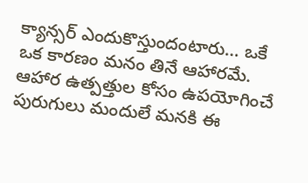క్యాన్సర్ ఎందుకొస్తుందంటారు… ఒకే ఒక కారణం మనం తినే ఆహారమే. ఆహార ఉత్పత్తుల కోసం ఉపయోగించే పురుగులు మందులే మనకి ఈ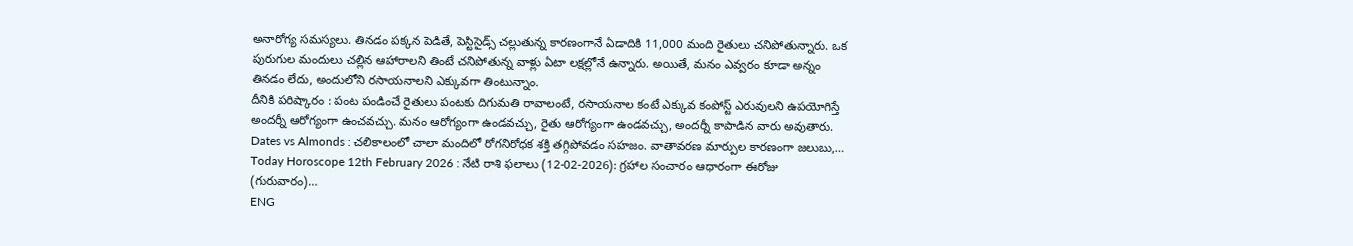అనారోగ్య సమస్యలు. తినడం పక్కన పెడితే, పెస్టిసైడ్స్ చల్లుతున్న కారణంగానే ఏడాదికి 11,000 మంది రైతులు చనిపోతున్నారు. ఒక పురుగుల మందులు చల్లిన ఆహారాలని తింటే చనిపోతున్న వాళ్లు ఏటా లక్షల్లోనే ఉన్నారు. అయితే, మనం ఎవ్వరం కూడా అన్నం తినడం లేదు, అందులోని రసాయనాలని ఎక్కువగా తింటున్నాం.
దీనికి పరిష్కారం : పంట పండించే రైతులు పంటకు దిగుమతి రావాలంటే, రసాయనాల కంటే ఎక్కువ కంపోస్ట్ ఎరువులని ఉపయోగిస్తే అందర్నీ ఆరోగ్యంగా ఉంచవచ్చు. మనం ఆరోగ్యంగా ఉండవచ్చు, రైతు ఆరోగ్యంగా ఉండవచ్చు, అందర్నీ కాపాడిన వారు అవుతారు.
Dates vs Almonds : చలికాలంలో చాలా మందిలో రోగనిరోధక శక్తి తగ్గిపోవడం సహజం. వాతావరణ మార్పుల కారణంగా జలుబు,…
Today Horoscope 12th February 2026 : నేటి రాశి ఫలాలు (12-02-2026): గ్రహాల సంచారం ఆధారంగా ఈరోజు (గురువారం)…
ENG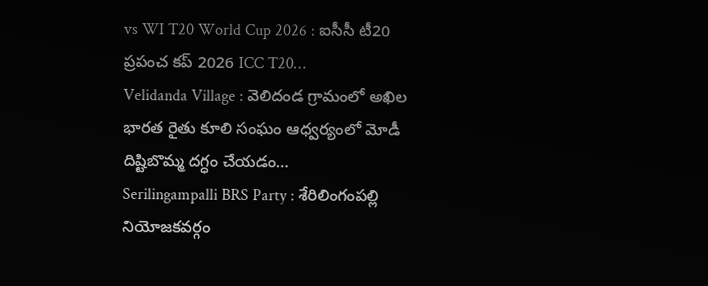vs WI T20 World Cup 2026 : ఐసీసీ టీ20 ప్రపంచ కప్ 2026 ICC T20…
Velidanda Village : వెలిదండ గ్రామంలో అఖిల భారత రైతు కూలి సంఘం ఆధ్వర్యంలో మోడీ దిష్టిబొమ్మ దగ్ధం చేయడం…
Serilingampalli BRS Party : శేరిలింగంపల్లి నియోజకవర్గం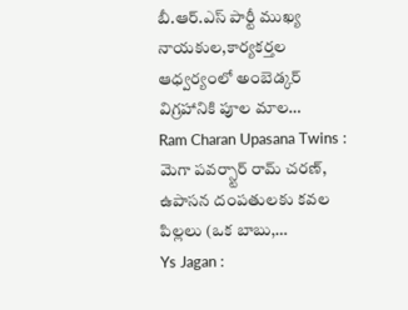బీ.ఆర్.ఎస్ పార్టీ ముఖ్య నాయకుల,కార్యకర్తల ఆధ్వర్యంలో అంబెడ్కర్ విగ్రహానికి పూల మాల…
Ram Charan Upasana Twins : మెగా పవర్స్టార్ రామ్ చరణ్, ఉపాసన దంపతులకు కవల పిల్లలు (ఒక బాబు,…
Ys Jagan :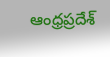ఆంధ్రప్రదేశ్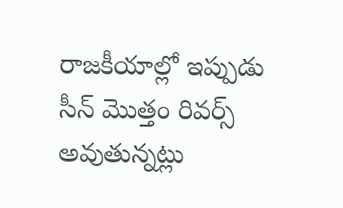రాజకీయాల్లో ఇప్పుడు సీన్ మొత్తం రివర్స్ అవుతున్నట్లు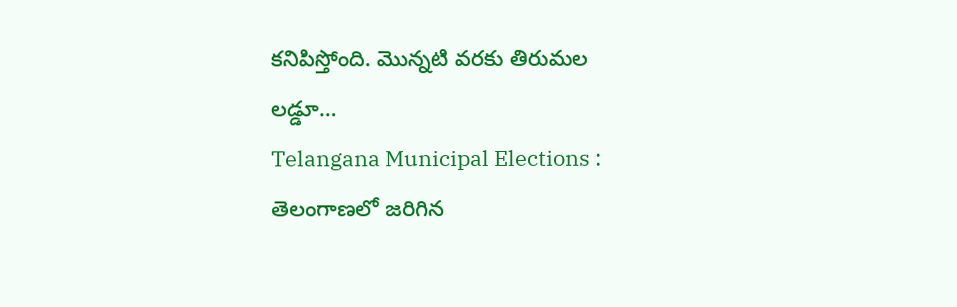కనిపిస్తోంది. మొన్నటి వరకు తిరుమల లడ్డూ…
Telangana Municipal Elections : తెలంగాణలో జరిగిన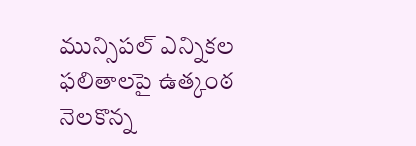మున్సిపల్ ఎన్నికల ఫలితాలపై ఉత్కంఠ నెలకొన్న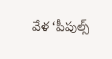వేళ ‘పీపుల్స్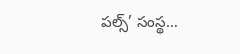పల్స్’ సంస్థ…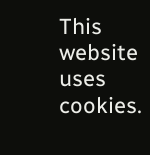This website uses cookies.